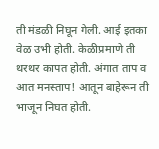ती मंडळी निघून गेली. आई इतका वेळ उभी होती. केळीप्रमाणे ती थरथर कापत होती. अंगात ताप व आत मनस्ताप! आतून बाहेरून ती भाजून निघत होती.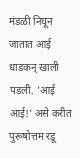मंडळी निघून जातात आई धाडकन् खाली पडली. 'आई आई!' असे करीत पुरूषोत्तम रडू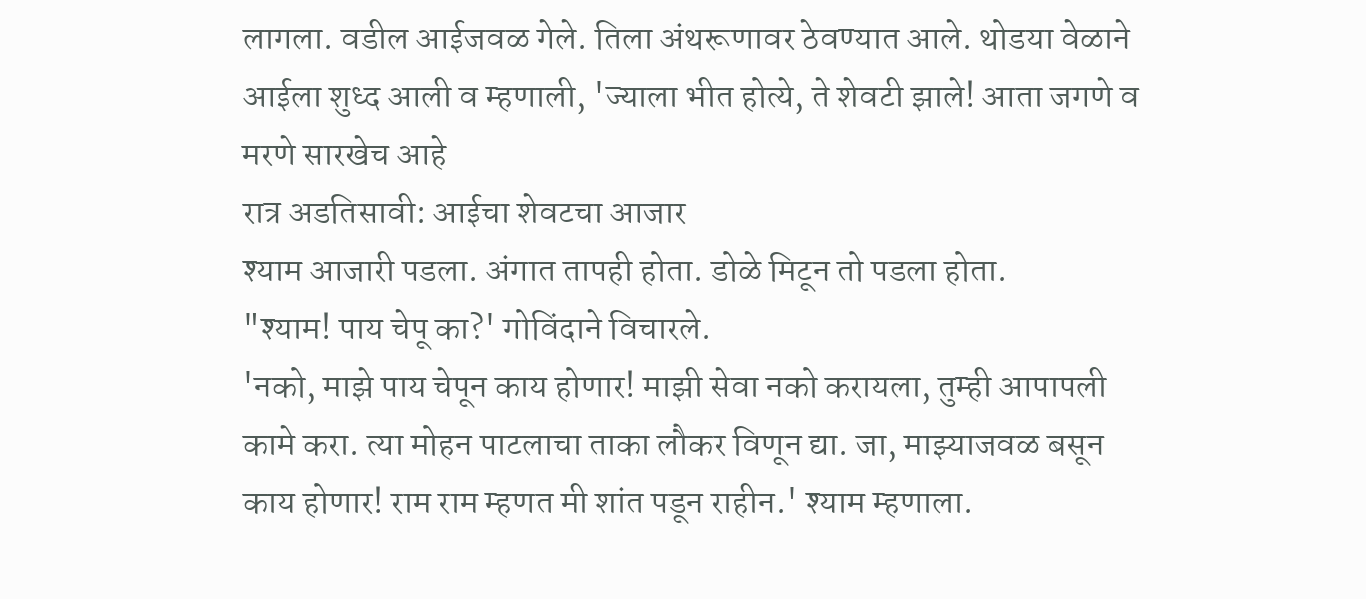लागला. वडील आईजवळ गेले. तिला अंथरूणावर ठेवण्यात आले. थोडया वेळाने आईला शुध्द आली व म्हणाली, 'ज्याला भीत होत्ये, ते शेवटी झाले! आता जगणे व मरणे सारखेच आहे
रात्र अडतिसावी: आईचा शेवटचा आजार
श्याम आजारी पडला. अंगात तापही होता. डोळे मिटून तो पडला होता.
"श्याम! पाय चेपू का?' गोविंदाने विचारले.
'नको, माझे पाय चेपून काय होणार! माझी सेवा नको करायला, तुम्ही आपापली कामे करा. त्या मोहन पाटलाचा ताका लौकर विणून द्या. जा, माझ्याजवळ बसून काय होणार! राम राम म्हणत मी शांत पडून राहीन.' श्याम म्हणाला.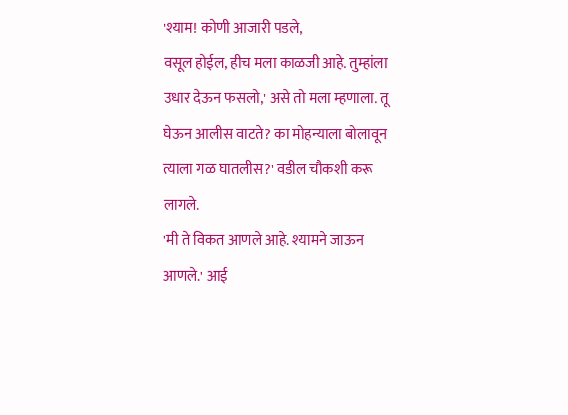'श्याम! कोणी आजारी पडले,
वसूल होईल, हीच मला काळजी आहे. तुम्हांला उधार देऊन फसलो,' असे तो मला म्हणाला. तू घेऊन आलीस वाटते? का मोहन्याला बोलावून त्याला गळ घातलीस?' वडील चौकशी करू लागले.
'मी ते विकत आणले आहे. श्यामने जाऊन आणले.' आई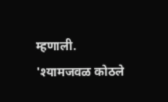म्हणाली.
'श्यामजवळ कोठले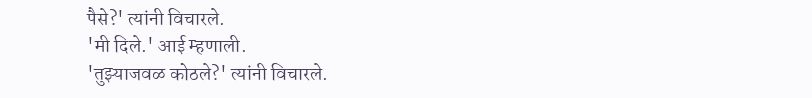पैसे?' त्यांनी विचारले.
'मी दिले.' आई म्हणाली.
'तुझ्याजवळ कोठले?' त्यांनी विचारले.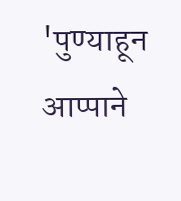'पुण्याहून आप्पाने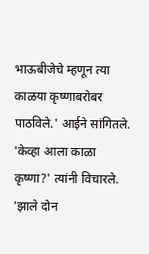भाऊबीजेचे म्हणून त्या काळया कृष्णाबरोबर पाठविले.' आईने सांगितले.
'केव्हा आला काळा कृष्णा?' त्यांनी विचारले.
'झाले दोन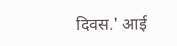दिवस.' आई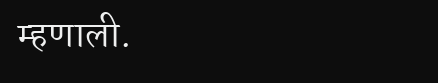म्हणाली.